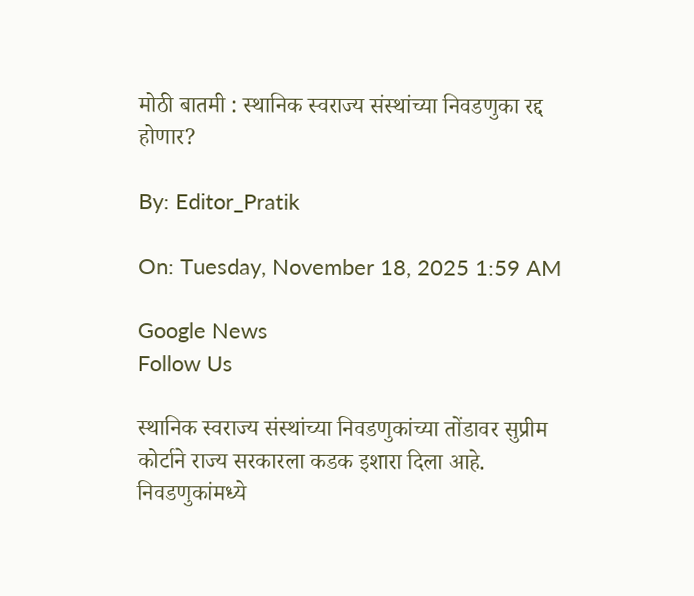मोठी बातमी : स्थानिक स्वराज्य संस्थांच्या निवडणुका रद्द होणार?

By: Editor_Pratik

On: Tuesday, November 18, 2025 1:59 AM

Google News
Follow Us

स्थानिक स्वराज्य संस्थांच्या निवडणुकांच्या तोंडावर सुप्रीम कोर्टाने राज्य सरकारला कडक इशारा दिला आहे. निवडणुकांमध्ये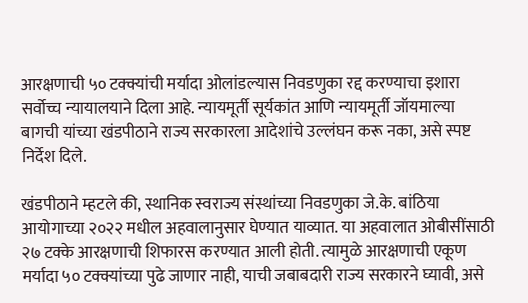आरक्षणाची ५० टक्क्यांची मर्यादा ओलांडल्यास निवडणुका रद्द करण्याचा इशारा सर्वोच्च न्यायालयाने दिला आहे. न्यायमूर्ती सूर्यकांत आणि न्यायमूर्ती जॉयमाल्या बागची यांच्या खंडपीठाने राज्य सरकारला आदेशांचे उल्लंघन करू नका, असे स्पष्ट निर्देश दिले.

खंडपीठाने म्हटले की, स्थानिक स्वराज्य संस्थांच्या निवडणुका जे.के. बांठिया आयोगाच्या २०२२ मधील अहवालानुसार घेण्यात याव्यात. या अहवालात ओबीसींसाठी २७ टक्के आरक्षणाची शिफारस करण्यात आली होती. त्यामुळे आरक्षणाची एकूण मर्यादा ५० टक्क्यांच्या पुढे जाणार नाही, याची जबाबदारी राज्य सरकारने घ्यावी, असे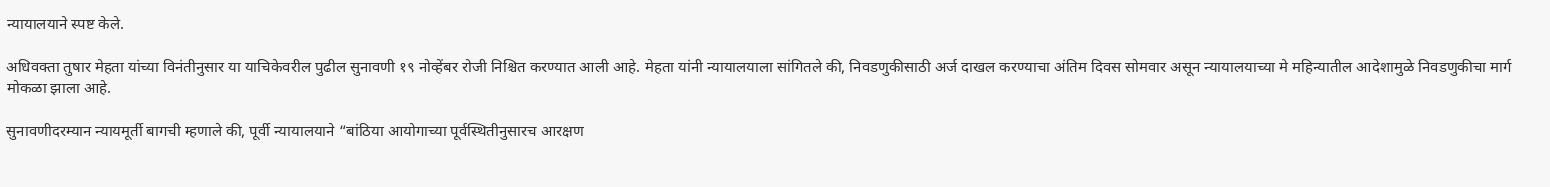न्यायालयाने स्पष्ट केले.

अधिवक्ता तुषार मेहता यांच्या विनंतीनुसार या याचिकेवरील पुढील सुनावणी १९ नोव्हेंबर रोजी निश्चित करण्यात आली आहे. मेहता यांनी न्यायालयाला सांगितले की, निवडणुकीसाठी अर्ज दाखल करण्याचा अंतिम दिवस सोमवार असून न्यायालयाच्या मे महिन्यातील आदेशामुळे निवडणुकीचा मार्ग मोकळा झाला आहे.

सुनावणीदरम्यान न्यायमूर्ती बागची म्हणाले की, पूर्वी न्यायालयाने “बांठिया आयोगाच्या पूर्वस्थितीनुसारच आरक्षण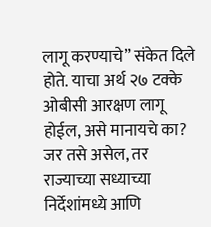लागू करण्याचे” संकेत दिले होते. याचा अर्थ २७ टक्के ओबीसी आरक्षण लागू होईल, असे मानायचे का? जर तसे असेल, तर राज्याच्या सध्याच्या निर्देशांमध्ये आणि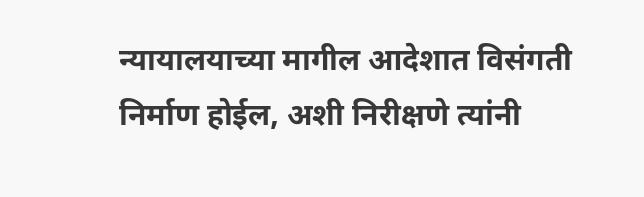न्यायालयाच्या मागील आदेशात विसंगती निर्माण होईल, अशी निरीक्षणे त्यांनी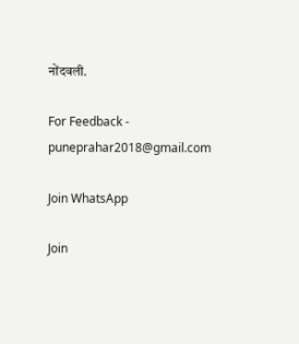नोंदवली.

For Feedback - puneprahar2018@gmail.com

Join WhatsApp

Join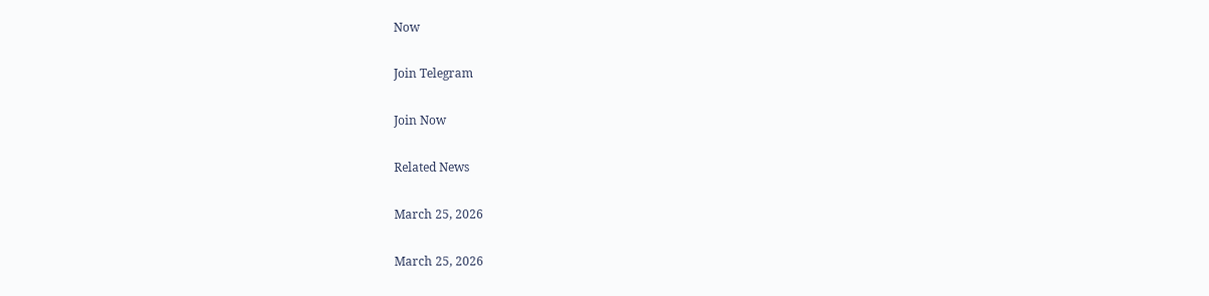Now

Join Telegram

Join Now

Related News

March 25, 2026

March 25, 2026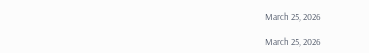March 25, 2026

March 25, 2026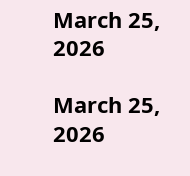March 25, 2026

March 25, 2026